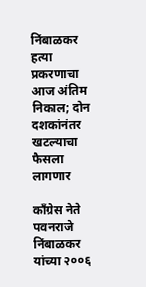निंबाळकर हत्या प्रकरणाचा आज अंतिम निकाल; दोन दशकांनंतर खटल्याचा फैसला लागणार

काँग्रेस नेते पवनराजे निंबाळकर यांच्या २००६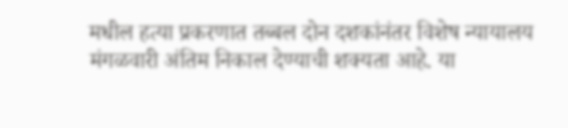मधील हत्या प्रकरणात तब्बल दोन दशकांनंतर विशेष न्यायालय मंगळवारी अंतिम निकाल देण्याची शक्यता आहे. या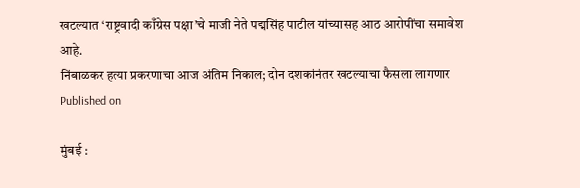खटल्यात ‘राष्ट्रवादी काँग्रेस पक्षा’चे माजी नेते पद्मसिंह पाटील यांच्यासह आठ आरोपींचा समावेश आहे.
निंबाळकर हत्या प्रकरणाचा आज अंतिम निकाल; दोन दशकांनंतर खटल्याचा फैसला लागणार
Published on

मुंबई :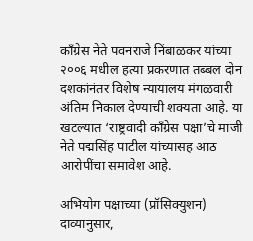काँग्रेस नेते पवनराजे निंबाळकर यांच्या २००६ मधील हत्या प्रकरणात तब्बल दोन दशकांनंतर विशेष न्यायालय मंगळवारी अंतिम निकाल देण्याची शक्यता आहे. या खटल्यात ‘राष्ट्रवादी काँग्रेस पक्षा’चे माजी नेते पद्मसिंह पाटील यांच्यासह आठ आरोपींचा समावेश आहे.

अभियोग पक्षाच्या (प्रॉसिक्युशन) दाव्यानुसार,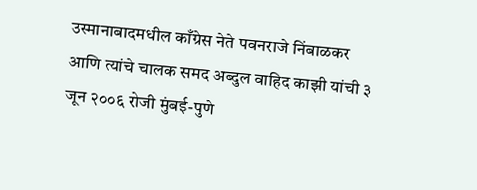उस्मानाबादमधील काँग्रेस नेते पवनराजे निंबाळकर आणि त्यांचे चालक समद अब्दुल वाहिद काझी यांची ३ जून २००६ रोजी मुंबई-पुणे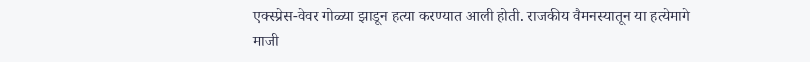एक्स्प्रेस-वेवर गोळ्या झाडून हत्या करण्यात आली होती. राजकीय वैमनस्यातून या हत्येमागे माजी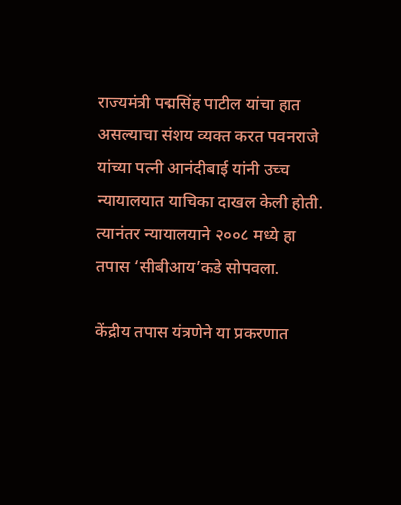राज्यमंत्री पद्मसिंह पाटील यांचा हात असल्याचा संशय व्यक्त करत पवनराजे यांच्या पत्नी आनंदीबाई यांनी उच्च न्यायालयात याचिका दाखल केली होती. त्यानंतर न्यायालयाने २००८ मध्ये हा तपास ‘सीबीआय’कडे सोपवला.

केंद्रीय तपास यंत्रणेने या प्रकरणात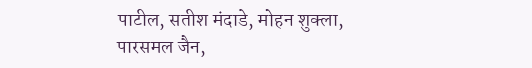पाटील, सतीश मंदाडे, मोहन शुक्ला, पारसमल जैन,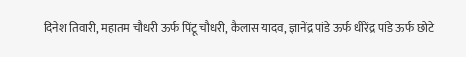दिनेश तिवारी, महातम चौधरी ऊर्फ पिंटू चौधरी, कैलास यादव, ज्ञानेंद्र पांडे ऊर्फ धीरेंद्र पांडे ऊर्फ छोटे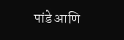पांडे आणि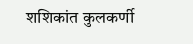शशिकांत कुलकर्णी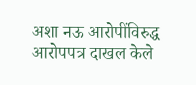अशा नऊ आरोपींविरुद्ध आरोपपत्र दाखल केले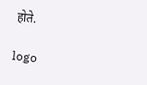होते.

logo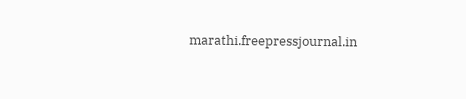marathi.freepressjournal.in